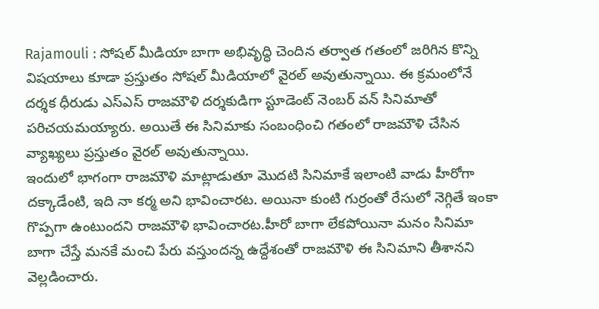Rajamouli : సోషల్ మీడియా బాగా అభివృద్ధి చెందిన తర్వాత గతంలో జరిగిన కొన్ని విషయాలు కూడా ప్రస్తుతం సోషల్ మీడియాలో వైరల్ అవుతున్నాయి. ఈ క్రమంలోనే దర్శక ధీరుడు ఎస్ఎస్ రాజమౌళి దర్శకుడిగా స్టూడెంట్ నెంబర్ వన్ సినిమాతో పరిచయమయ్యారు. అయితే ఈ సినిమాకు సంబంధించి గతంలో రాజమౌళి చేసిన వ్యాఖ్యలు ప్రస్తుతం వైరల్ అవుతున్నాయి.
ఇందులో భాగంగా రాజమౌళి మాట్లాడుతూ మొదటి సినిమాకే ఇలాంటి వాడు హీరోగా దక్కాడేంటి, ఇది నా కర్మ అని భావించారట. అయినా కుంటి గుర్రంతో రేసులో నెగ్గితే ఇంకా గొప్పగా ఉంటుందని రాజమౌళి భావించారట.హీరో బాగా లేకపోయినా మనం సినిమా బాగా చేస్తే మనకే మంచి పేరు వస్తుందన్న ఉద్దేశంతో రాజమౌళి ఈ సినిమాని తీశానని వెల్లడించారు.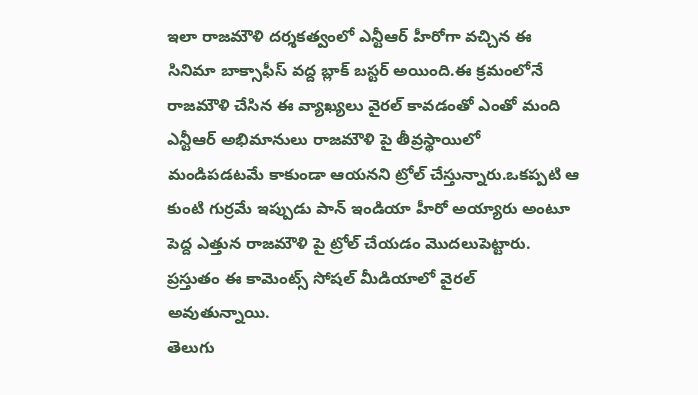ఇలా రాజమౌళి దర్శకత్వంలో ఎన్టీఆర్ హీరోగా వచ్చిన ఈ సినిమా బాక్సాఫీస్ వద్ద బ్లాక్ బస్టర్ అయింది.ఈ క్రమంలోనే రాజమౌళి చేసిన ఈ వ్యాఖ్యలు వైరల్ కావడంతో ఎంతో మంది ఎన్టీఆర్ అభిమానులు రాజమౌళి పై తీవ్రస్థాయిలో మండిపడటమే కాకుండా ఆయనని ట్రోల్ చేస్తున్నారు.ఒకప్పటి ఆ కుంటి గుర్రమే ఇప్పుడు పాన్ ఇండియా హీరో అయ్యారు అంటూ పెద్ద ఎత్తున రాజమౌళి పై ట్రోల్ చేయడం మొదలుపెట్టారు. ప్రస్తుతం ఈ కామెంట్స్ సోషల్ మీడియాలో వైరల్ అవుతున్నాయి.
తెలుగు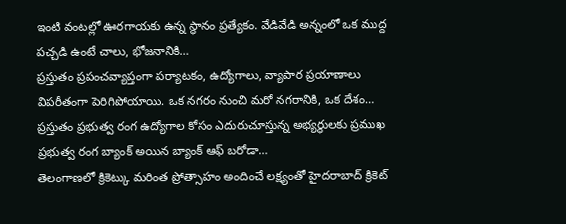ఇంటి వంటల్లో ఊరగాయకు ఉన్న స్థానం ప్రత్యేకం. వేడివేడి అన్నంలో ఒక ముద్ద పచ్చడి ఉంటే చాలు, భోజనానికి…
ప్రస్తుతం ప్రపంచవ్యాప్తంగా పర్యాటకం, ఉద్యోగాలు, వ్యాపార ప్రయాణాలు విపరీతంగా పెరిగిపోయాయి. ఒక నగరం నుంచి మరో నగరానికి, ఒక దేశం…
ప్రస్తుతం ప్రభుత్వ రంగ ఉద్యోగాల కోసం ఎదురుచూస్తున్న అభ్యర్థులకు ప్రముఖ ప్రభుత్వ రంగ బ్యాంక్ అయిన బ్యాంక్ ఆఫ్ బరోడా…
తెలంగాణలో క్రికెట్కు మరింత ప్రోత్సాహం అందించే లక్ష్యంతో హైదరాబాద్ క్రికెట్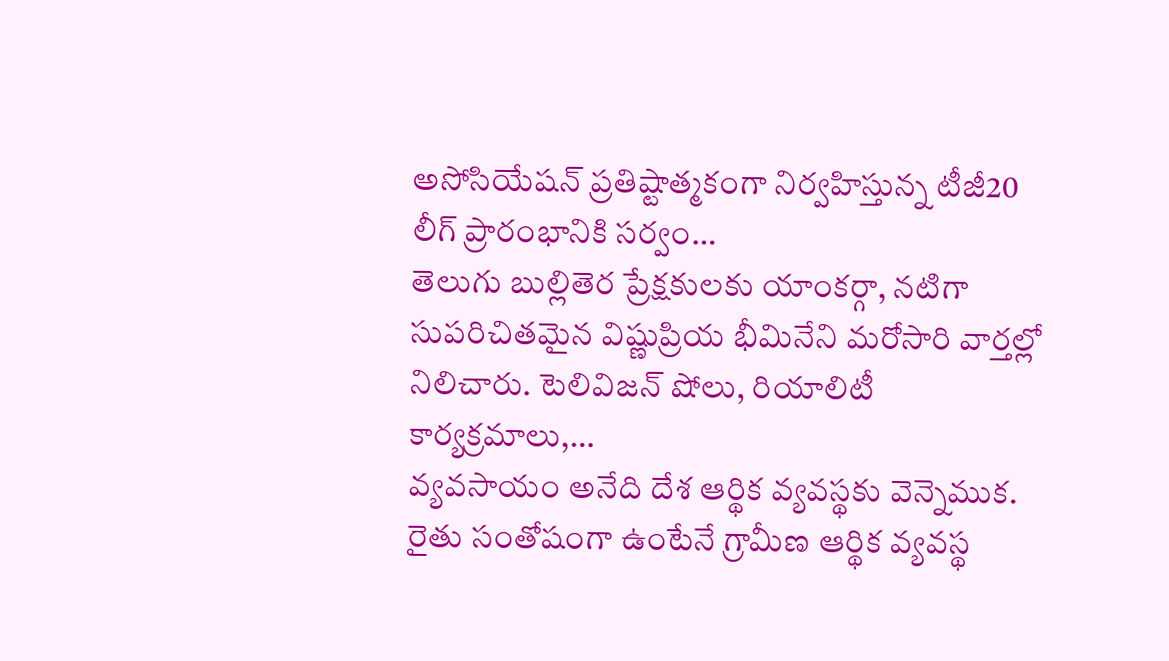అసోసియేషన్ ప్రతిష్టాత్మకంగా నిర్వహిస్తున్న టీజీ20 లీగ్ ప్రారంభానికి సర్వం…
తెలుగు బుల్లితెర ప్రేక్షకులకు యాంకర్గా, నటిగా సుపరిచితమైన విష్ణుప్రియ భీమినేని మరోసారి వార్తల్లో నిలిచారు. టెలివిజన్ షోలు, రియాలిటీ కార్యక్రమాలు,…
వ్యవసాయం అనేది దేశ ఆర్థిక వ్యవస్థకు వెన్నెముక. రైతు సంతోషంగా ఉంటేనే గ్రామీణ ఆర్థిక వ్యవస్థ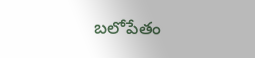బలోపేతం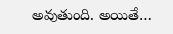అవుతుంది. అయితే…